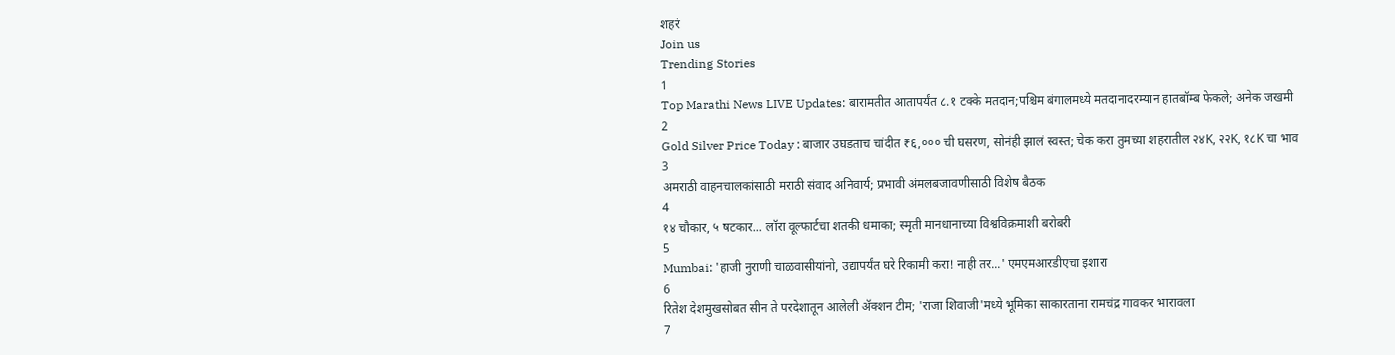शहरं
Join us
Trending Stories
1
Top Marathi News LIVE Updates: बारामतीत आतापर्यंत ८.१ टक्के मतदान;पश्चिम बंगालमध्ये मतदानादरम्यान हातबॉम्ब फेकले; अनेक जखमी
2
Gold Silver Price Today : बाजार उघडताच चांदीत ₹६,००० ची घसरण, सोनंही झालं स्वस्त; चेक करा तुमच्या शहरातील २४K, २२K, १८K चा भाव
3
अमराठी वाहनचालकांसाठी मराठी संवाद अनिवार्य; प्रभावी अंमलबजावणीसाठी विशेष बैठक
4
१४ चौकार, ५ षटकार... लॉरा वूल्फार्टचा शतकी धमाका; स्मृती मानधानाच्या विश्वविक्रमाशी बरोबरी
5
Mumbai: 'हाजी नुराणी चाळवासीयांनो, उद्यापर्यंत घरे रिकामी करा! नाही तर...' एमएमआरडीएचा इशारा
6
रितेश देशमुखसोबत सीन ते परदेशातून आलेली ॲक्शन टीम; 'राजा शिवाजी'मध्ये भूमिका साकारताना रामचंद्र गावकर भारावला
7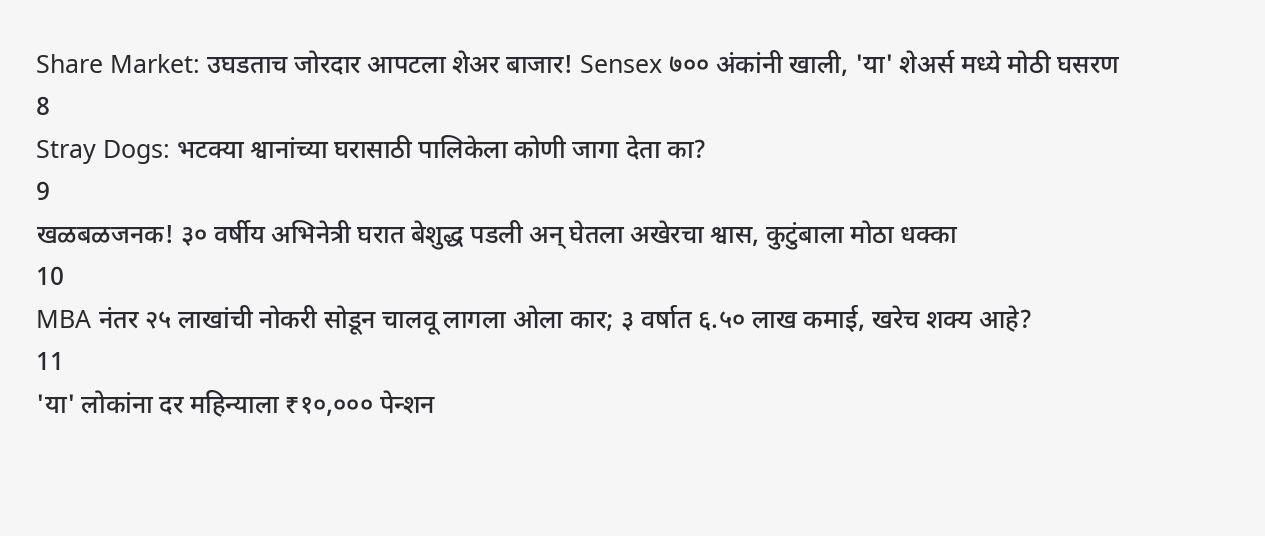Share Market: उघडताच जोरदार आपटला शेअर बाजार! Sensex ७०० अंकांनी खाली, 'या' शेअर्स मध्ये मोठी घसरण
8
Stray Dogs: भटक्या श्वानांच्या घरासाठी पालिकेला कोणी जागा देता का?
9
खळबळजनक! ३० वर्षीय अभिनेत्री घरात बेशुद्ध पडली अन् घेतला अखेरचा श्वास, कुटुंबाला मोठा धक्का
10
MBA नंतर २५ लाखांची नोकरी सोडून चालवू लागला ओला कार; ३ वर्षात ६.५० लाख कमाई, खरेच शक्य आहे?
11
'या' लोकांना दर महिन्याला ₹१०,००० पेन्शन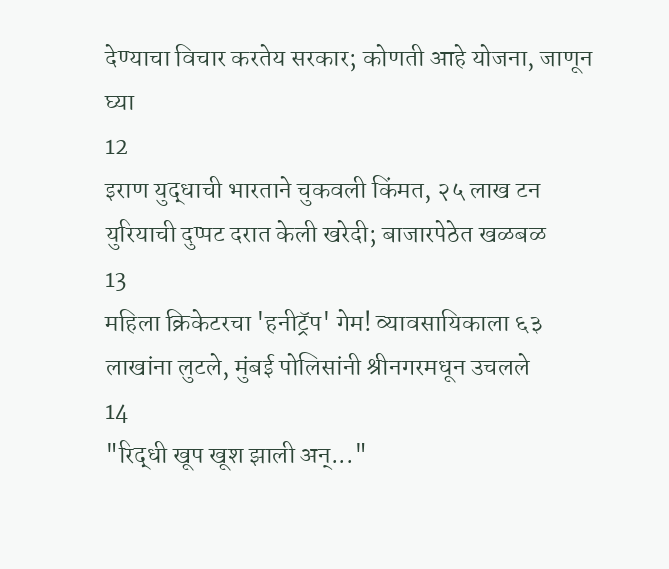देण्याचा विचार करतेय सरकार; कोणती आहे योजना, जाणून घ्या
12
इराण युद्धाची भारताने चुकवली किंमत, २५ लाख टन युरियाची दुप्पट दरात केली खरेदी; बाजारपेठेत खळबळ
13
महिला क्रिकेटरचा 'हनीट्रॅप' गेम! व्यावसायिकाला ६३ लाखांना लुटले, मुंबई पोलिसांनी श्रीनगरमधून उचलले
14
"रिद्धी खूप खूश झाली अन्..."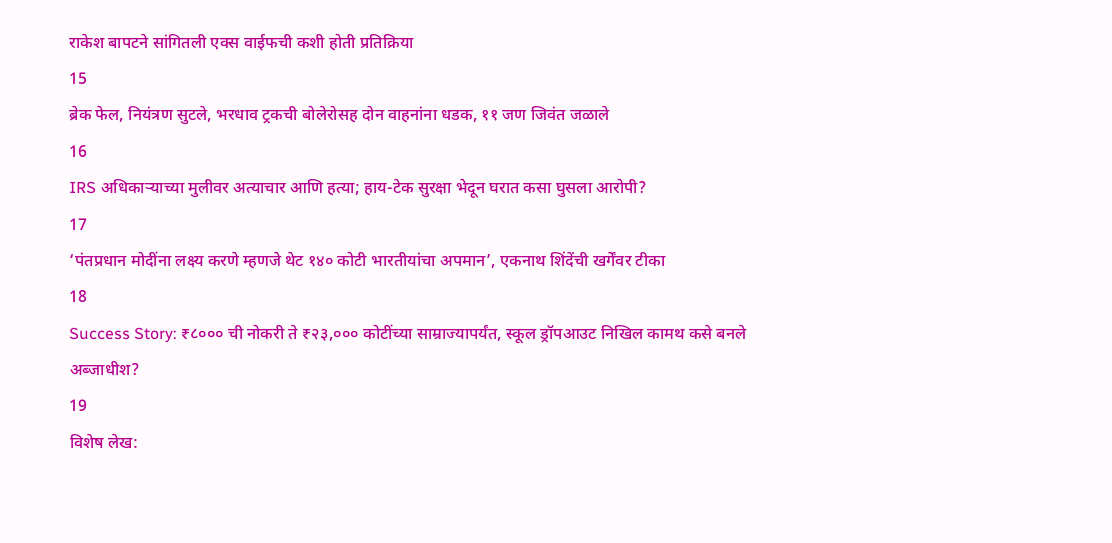राकेश बापटने सांगितली एक्स वाईफची कशी होती प्रतिक्रिया
15
ब्रेक फेल, नियंत्रण सुटले, भरधाव ट्रकची बोलेरोसह दोन वाहनांना धडक, ११ जण जिवंत जळाले
16
IRS अधिकाऱ्याच्या मुलीवर अत्याचार आणि हत्या; हाय-टेक सुरक्षा भेदून घरात कसा घुसला आरोपी?
17
‘पंतप्रधान मोदींना लक्ष्य करणे म्हणजे थेट १४० कोटी भारतीयांचा अपमान’, एकनाथ शिंदेंची खर्गेंवर टीका
18
Success Story: ₹८००० ची नोकरी ते ₹२३,००० कोटींच्या साम्राज्यापर्यंत, स्कूल ड्रॉपआउट निखिल कामथ कसे बनले अब्जाधीश?
19
विशेष लेख: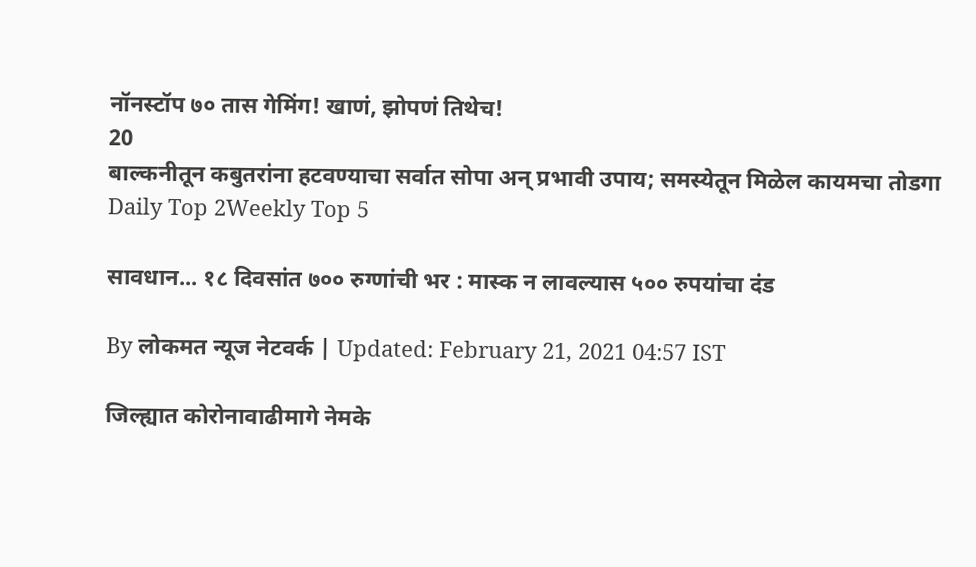नॉनस्टॉप ७० तास गेमिंग! खाणं, झोपणं तिथेच!
20
बाल्कनीतून कबुतरांना हटवण्याचा सर्वात सोपा अन् प्रभावी उपाय; समस्येतून मिळेल कायमचा तोडगा
Daily Top 2Weekly Top 5

सावधान... १८ दिवसांत ७०० रुग्णांची भर : मास्क न लावल्यास ५०० रुपयांचा दंड

By लोकमत न्यूज नेटवर्क | Updated: February 21, 2021 04:57 IST

जिल्ह्यात कोरोनावाढीमागे नेमके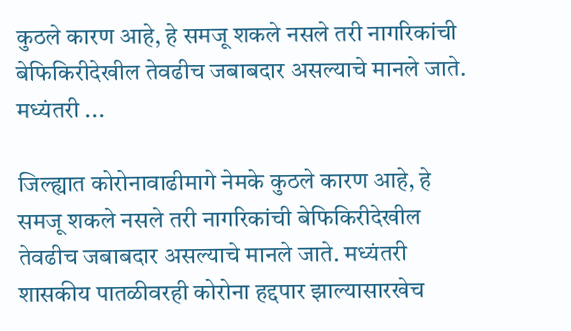कुठले कारण आहे, हे समजू शकले नसले तरी नागरिकांची बेफिकिरीदेखील तेवढीच जबाबदार असल्याचे मानले जाते. मध्यंतरी ...

जिल्ह्यात कोरोनावाढीमागे नेमके कुठले कारण आहे, हे समजू शकले नसले तरी नागरिकांची बेफिकिरीदेखील तेवढीच जबाबदार असल्याचे मानले जाते. मध्यंतरी शासकीय पातळीवरही कोरोना हद्दपार झाल्यासारखेच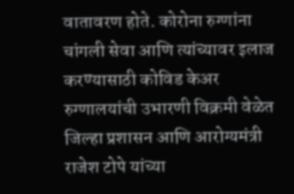वातावरण होते. कोरोना रुग्णांना चांगली सेवा आणि त्यांच्यावर इलाज करण्यासाठी कोविड केअर रुग्णालयांची उभारणी विक्रमी वेळेत जिल्हा प्रशासन आणि आरोग्यमंत्री राजेश टोपे यांच्या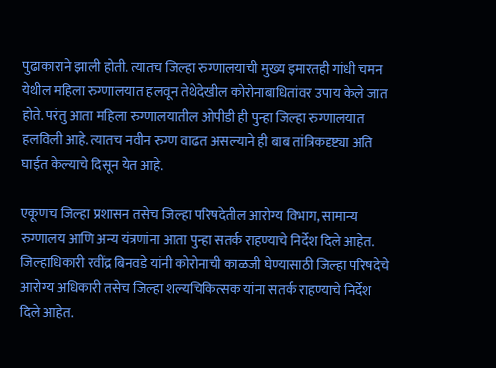पुढाकाराने झाली होती. त्यातच जिल्हा रुग्णालयाची मुख्य इमारतही गांधी चमन येथील महिला रुग्णालयात हलवून तेथेदेखील कोरोनाबाधितांवर उपाय केले जात होते. परंतु आता महिला रुग्णालयातील ओपीडी ही पुन्हा जिल्हा रुग्णालयात हलविली आहे. त्यातच नवीन रुग्ण वाढत असल्याने ही बाब तांत्रिकदृष्ट्या अति घाईत केल्याचे दिसून येत आहे.

एकूणच जिल्हा प्रशासन तसेच जिल्हा परिषदेतील आरोग्य विभाग, सामान्य रुग्णालय आणि अन्य यंत्रणांना आता पुन्हा सतर्क राहण्याचे निर्देश दिले आहेत. जिल्हाधिकारी रवींद्र बिनवडे यांनी कोरोनाची काळजी घेण्यासाठी जिल्हा परिषदेचे आरोग्य अधिकारी तसेच जिल्हा शल्यचिकित्सक यांना सतर्क राहण्याचे निर्देश दिले आहेत.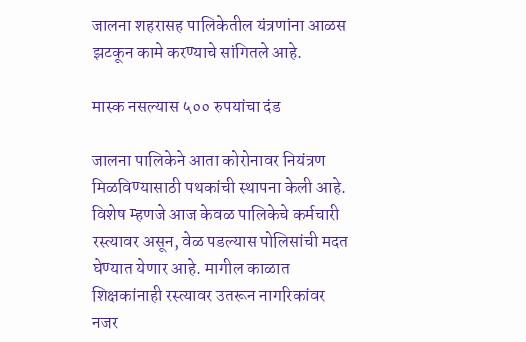जालना शहरासह पालिकेतील यंत्रणांना आळस झटकून कामे करण्याचे सांगितले आहे.

मास्क नसल्यास ५०० रुपयांचा दंड

जालना पालिकेने आता कोरोनावर नियंत्रण मिळविण्यासाठी पथकांची स्थापना केली आहे. विशेष म्हणजे आज केवळ पालिकेचे कर्मचारी रस्त्यावर असून, वेळ पडल्यास पोलिसांची मदत घेण्यात येणार आहे. मागील काळात शिक्षकांनाही रस्त्यावर उतरून नागरिकांवर नजर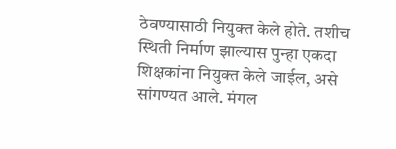ठेवण्यासाठी नियुक्त केले होते. तशीच स्थिती निर्माण झाल्यास पुन्हा एकदा शिक्षकांना नियुक्त केले जाईल, असे सांगण्यत आले. मंगल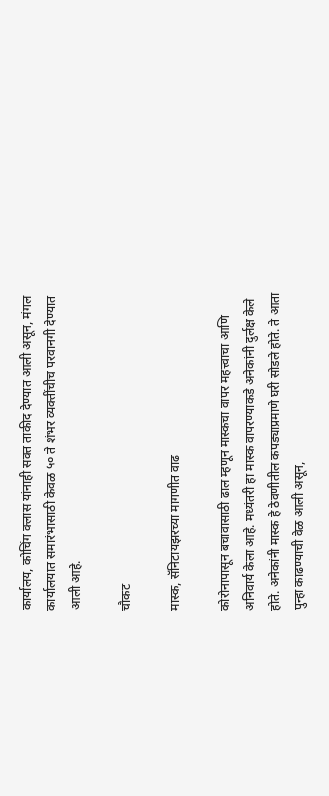कार्यालय, कोचिंग क्लास यांनाही सक्त ताकीद देण्यात आली असून, मंगल कार्यालयात समारंभासाठी केवळ ५० ते शंभर व्यक्तींचीच परवानगी देण्यात आली आहे.

चौकट

मास्क, सॅनिटायझरच्या मागणीत वाढ

कोरोनापासून बचावासाठी ढाल म्हणून मास्कचा वापर महत्त्वाचा आणि अनिवार्य केला आहे. मध्यंतरी हा मास्क वापरण्याकडे अनेकांनी दुर्लक्ष केले होते. अनेकांनी मास्क हे ठेवणीतील कपड्याप्रमाणे घरी सोडले होते. ते आता पुन्हा काढण्याची वेळ आली असून,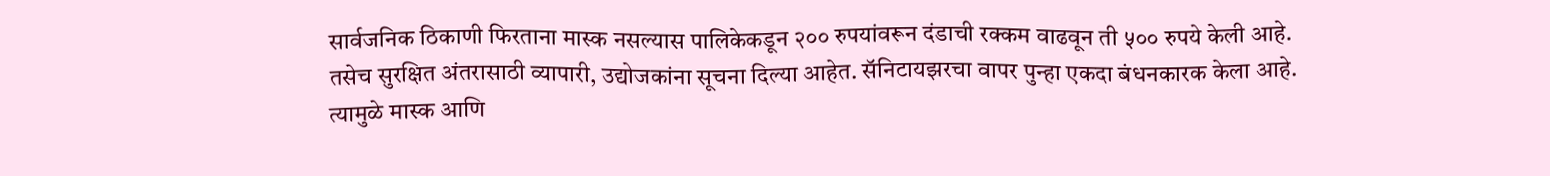सार्वजनिक ठिकाणी फिरताना मास्क नसल्यास पालिकेकडून २०० रुपयांवरून दंडाची रक्कम वाढवून ती ५०० रुपये केली आहे. तसेच सुरक्षित अंतरासाठी व्यापारी, उद्योजकांना सूचना दिल्या आहेत. सॅनिटायझरचा वापर पुन्हा एकदा बंधनकारक केला आहे. त्यामुळे मास्क आणि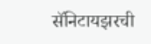सॅनिटायझरची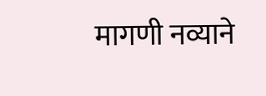मागणी नव्याने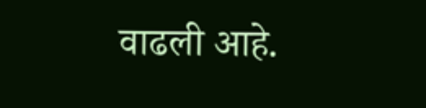वाढली आहे.